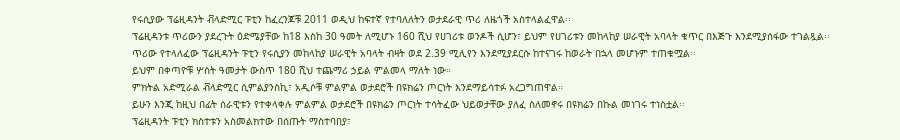የሩሲያው ፕሬዚዳንት ቭላድሚር ፑቲን ከፈረንጆቹ 2011 ወዲህ ከፍተኛ የተባለለትን ወታደራዊ ጥሪ ለዜጎች አስተላልፈዋል፡፡
ፕሬዚዳንቱ ጥሪውን ያደረጉት ዕድሜያቸው ከ18 እስከ 30 ዓመት ለሚሆኑ 160 ሺህ የሀገሪቱ ወንዶች ሲሆን፣ ይህም የሀገሪቱን መከላከያ ሠራዊት አባላት ቁጥር በእጅጉ እንደሚያሰፋው ተገልጿል፡፡
ጥሪው የተላለፈው ፕሬዚዳንት ፑቲን የሩሲያን መከላከያ ሠራዊት አባላት ብዛት ወደ 2.39 ሚሊየን እንደሚያደርሱ ከተናገሩ ከወራት በኋላ መሆኑም ተጠቁሟል፡፡
ይህም በቀጣዮቹ ሦስት ዓመታት ውስጥ 180 ሺህ ተጨማሪ ኃይል ምልመላ ማለት ነው።
ምክትል አድሚራል ቭላድሚር ሲምልያንስኪ፣ አዲሶቹ ምልምል ወታደሮች በዩክሬን ጦርነት እንደማይሳተፉ አረጋግጠዋል።
ይሁን እንጂ ከዚህ በፊት ሰራዊቱን የተቀላቀሉ ምልምል ወታደሮች በዩክሬን ጦርነት ተሳትፈው ህይወታቸው ያለፈ ስለመኖሩ በዩክሬን በኩል መነገሩ ተነስቷል፡፡
ፕሬዚዳንት ፑቲን ክስተቱን አስመልክተው በሰጡት ማስተባበያ፣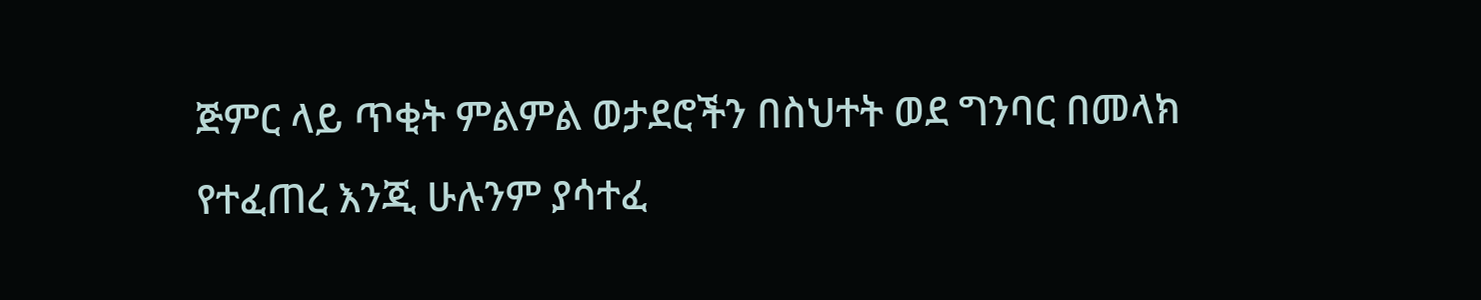ጅምር ላይ ጥቂት ምልምል ወታደሮችን በስህተት ወደ ግንባር በመላክ የተፈጠረ እንጂ ሁሉንም ያሳተፈ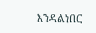እንዳልነበር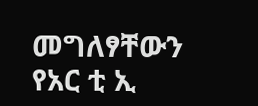መግለፃቸውን የአር ቲ ኢ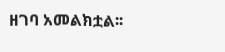ዘገባ አመልክቷል፡፡